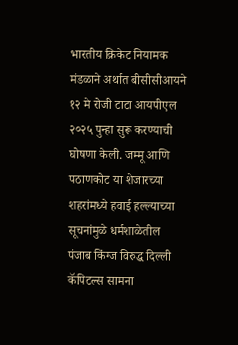भारतीय क्रिकेट नियामक मंडळाने अर्थात बीसीसीआयने १२ मे रोजी टाटा आयपीएल २०२५ पुन्हा सुरू करण्याची घोषणा केली. जम्मू आणि पठाणकोट या शेजारच्या शहरांमध्ये हवाई हल्ल्याच्या सूचनांमुळे धर्मशाळेतील पंजाब किंग्ज विरुद्ध दिल्ली कॅपिटल्स सामना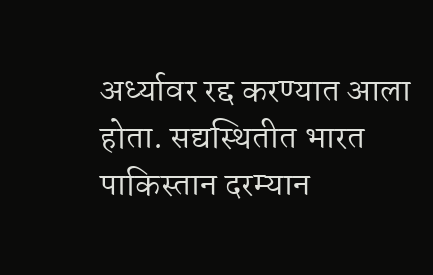अर्ध्यावर रद्द करण्यात आला होता. सद्यस्थितीत भारत पाकिस्तान दरम्यान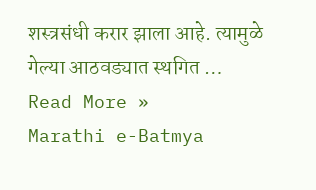शस्त्रसंधी करार झाला आहे. त्यामुळे गेल्या आठवड्यात स्थगित …
Read More »
Marathi e-Batmya